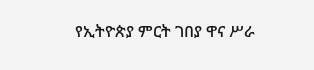የኢትዮጵያ ምርት ገበያ ዋና ሥራ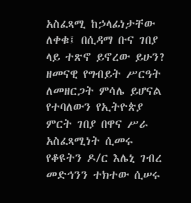አስፈጻሚ ከኃላፊነታቸው ለቀቁ፤ በሲዳማ ቡና ገበያ ላይ ተጽኖ ይኖረው ይሁን?
ዘመናዊ የግብይት ሥርዓት ለመዘርጋት ምሳሌ ይሆናል የተባለውን የኢትዮጵያ ምርት ገበያ በዋና ሥራ አስፈጻሚነት ሲመሩ የቆዩትን ዶ/ር እሌኒ ገብረ መድኅንን ተክተው ሲሠሩ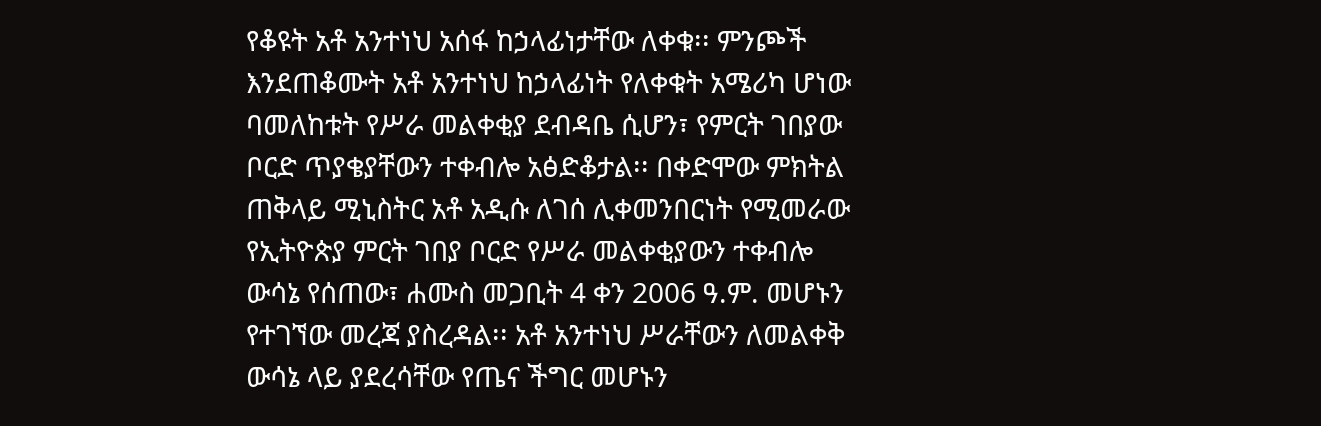የቆዩት አቶ አንተነህ አሰፋ ከኃላፊነታቸው ለቀቁ፡፡ ምንጮች እንደጠቆሙት አቶ አንተነህ ከኃላፊነት የለቀቁት አሜሪካ ሆነው ባመለከቱት የሥራ መልቀቂያ ደብዳቤ ሲሆን፣ የምርት ገበያው ቦርድ ጥያቄያቸውን ተቀብሎ አፅድቆታል፡፡ በቀድሞው ምክትል ጠቅላይ ሚኒስትር አቶ አዲሱ ለገሰ ሊቀመንበርነት የሚመራው የኢትዮጵያ ምርት ገበያ ቦርድ የሥራ መልቀቂያውን ተቀብሎ ውሳኔ የሰጠው፣ ሐሙስ መጋቢት 4 ቀን 2006 ዓ.ም. መሆኑን የተገኘው መረጃ ያስረዳል፡፡ አቶ አንተነህ ሥራቸውን ለመልቀቅ ውሳኔ ላይ ያደረሳቸው የጤና ችግር መሆኑን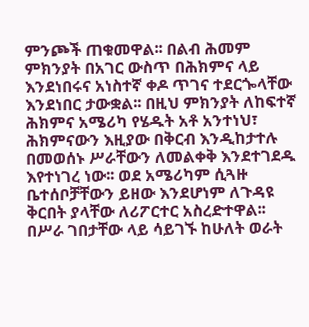ምንጮች ጠቁመዋል፡፡ በልብ ሕመም ምክንያት በአገር ውስጥ በሕክምና ላይ እንደነበሩና አነስተኛ ቀዶ ጥገና ተደርጐላቸው እንደነበር ታውቋል፡፡ በዚህ ምክንያት ለከፍተኛ ሕክምና አሜሪካ የሄዱት አቶ አንተነህ፣ ሕክምናውን እዚያው በቅርብ እንዲከታተሉ በመወሰኑ ሥራቸውን ለመልቀቅ እንደተገደዱ እየተነገረ ነው፡፡ ወደ አሜሪካም ሲጓዙ ቤተሰቦቻቸውን ይዘው እንደሆነም ለጉዳዩ ቅርበት ያላቸው ለሪፖርተር አስረድተዋል፡፡ በሥራ ገበታቸው ላይ ሳይገኙ ከሁለት ወራት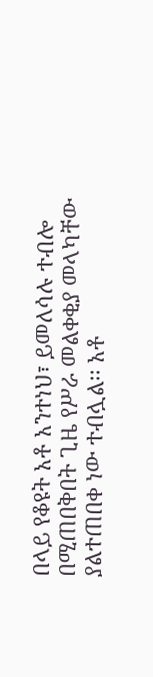በላይ የቆዩት አቶ አንተነህ፣ ይመለሳሉ ተብሎ በሚጠበቅበት ጊዜ የሥራ መልቀቂያ መላካቸው ያልተጠበቀ ነው ተብሏል፡፡ አቶ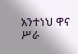አንተነህ ዋና ሥራ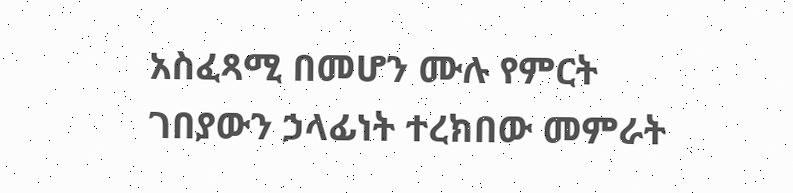አስፈጻሚ በመሆን ሙሉ የምርት ገበያውን ኃላፊነት ተረክበው መምራት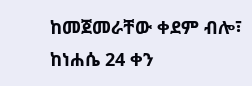ከመጀመራቸው ቀደም ብሎ፣ ከነሐሴ 24 ቀን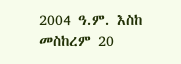2004 ዓ.ም. እስከ መስከረም 20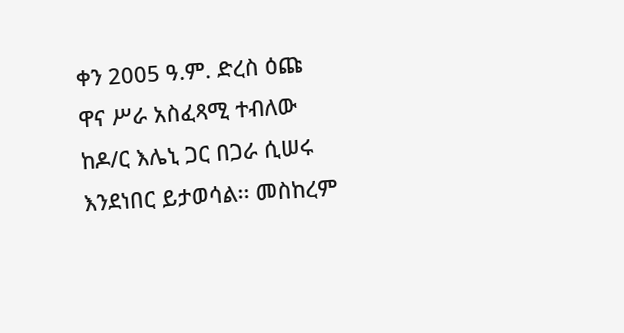ቀን 2005 ዓ.ም. ድረስ ዕጩ ዋና ሥራ አስፈጻሚ ተብለው ከዶ/ር እሌኒ ጋር በጋራ ሲሠሩ እንደነበር ይታወሳል፡፡ መስከረም